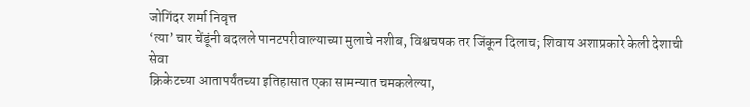जोगिंदर शर्मा निवृत्त
‘त्या’ चार चेंडूंनी बदलले पानटपरीवाल्याच्या मुलाचे नशीब, विश्वचषक तर जिंकून दिलाच; शिवाय अशाप्रकारे केली देशाची सेवा
क्रिकेटच्या आतापर्यंतच्या इतिहासात एका सामन्यात चमकलेल्या,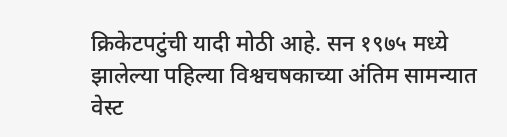क्रिकेटपटुंची यादी मोठी आहे. सन १९७५ मध्ये झालेल्या पहिल्या विश्वचषकाच्या अंतिम सामन्यात वेस्ट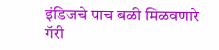इंडिजचे पाच बळी मिळवणारे गॅरी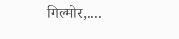गिल्मोर,....